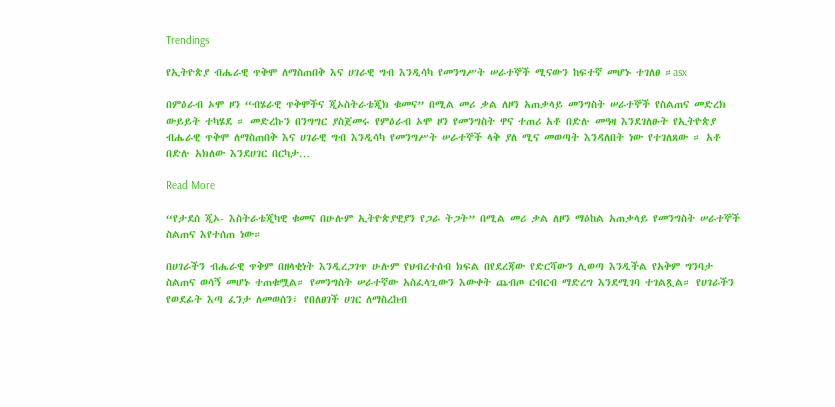Trendings

የኢትዮጵያ ብሔራዊ ጥቅሞ ለማስጠበቅ እና ሀገራዊ ግብ እንዲሳካ የመንግሥት ሠራተኞች ሚናውን ከፍተኛ መሆኑ ተገለፀ ።asx

በምዕራብ ኦሞ ዞን “ብሄራዊ ጥቅሞችና ጂኦስትራቴጂክ ቁመና” በሚል መሪ ቃል ለዞን አጠቃላይ መንግስት ሠራተኞች የስልጠና መድረክ ውይይት ተካሄደ ። መድረኩን በንግግር ያስጀመሩ የምዕራብ ኦሞ ዞን የመንግስት ዋና ተጠሪ አቶ በድሉ መዓዛ እንደገለፁት የኢትዮጵያ ብሔራዊ ጥቅሞ ለማስጠበቅ እና ሀገራዊ ግብ እንዲሳካ የመንግሥት ሠራተኞች ላቅ ያለ ሚና መወጣት እንዳለበት ነው የተገለጸው ። አቶ በድሉ አክለው እንደሀገር በርካታ…

Read More

“የታደሰ ጂኦ- እስትራቴጂካዊ ቁመና በሁሉም ኢትዮጵያዊያን የጋራ ትጋት” በሚል መሪ ቃል ለዞን ማዕከል አጠቃላይ የመንግስት ሠራተኞች ስልጠና እየተሰጠ ነው።

በሀገራችን ብሔራዊ ጥቅም በዘላቂነት እንዲረጋገጥ ሁሉም የህብረተሰብ ክፍል በየደረጃው የድርሻውን ሊወጣ እንዲችል የአቅም ግንባታ ስልጠና ወሳኝ መሆኑ ተጠቁሟል። የመንግስት ሠራተኛው አስፈላጊውን እውቀት ጨብጦ ርብርብ ማድረግ እንደሚገባ ተገልጿል። የሀገራችን የወደፊት እጣ ፈንታ ለመወሰን፣ የበለፀገች ሀገር ለማስረከብ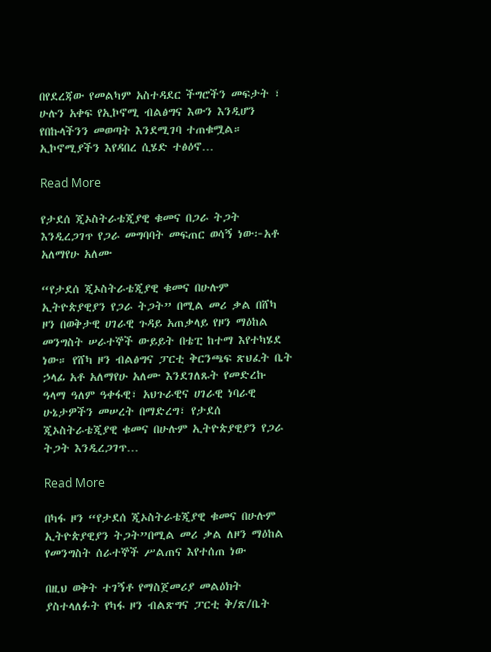በየደረጃው የመልካም አስተዳደር ችግሮችን መፍታት ፣ ሁሉን አቀፍ የኢኮኖሚ ብልፅግና እውን እንዲሆን የበኩላችንን መወጣት እንደሚገባ ተጠቁሟል። ኢኮኖሚያችን እየዳበረ ሲሄድ ተፅዕኖ…

Read More

የታደሰ ጂኦስትራቴጂያዊ ቁመና በጋራ ትጋት እንዲረጋገጥ የጋራ መግባባት መፍጠር ወሳኝ ነው፦አቶ አለማየሁ አለሙ

“የታደሰ ጂኦስትራቴጂያዊ ቁመና በሁሉም ኢትዮጵያዊያን የጋራ ትጋት” በሚል መሪ ቃል በሸካ ዞን በወቅታዊ ሀገራዊ ጉዳይ አጠቃላይ የዞን ማዕከል መንግስት ሠራተኞች ውይይት በቴፒ ከተማ እየተካሄደ ነው። የሸካ ዞን ብልፅግና ፓርቲ ቅርንጫፍ ጽህፈት ቤት ኃላፊ አቶ አለማየሁ አለሙ እንደገለጹት የመድረኩ ዓላማ ዓለም ዓቀፋዊ፣ አህጉራዊና ሀገራዊ ነባራዊ ሁኔታዎችን መሠረት በማድረግ፣ የታደሰ ጂኦስትራቴጂያዊ ቁመና በሁሉም ኢትዮጵያዊያን የጋራ ትጋት እንዲረጋገጥ…

Read More

በካፋ ዞን “የታደሰ ጂኦስትራቴጂያዊ ቁመና በሁሉም ኢትዮጵያዊያን ትጋት”በሚል መሪ ቃል ለዞን ማዕከል የመንግስት ሰራተኞች ሥልጠና እየተሰጠ ነው

በዚህ ወቅት ተገኝቶ የማስጀመሪያ መልዕክት ያስተላለፉት የካፋ ዞን ብልጽግና ፓርቲ ቅ/ጽ/ቤት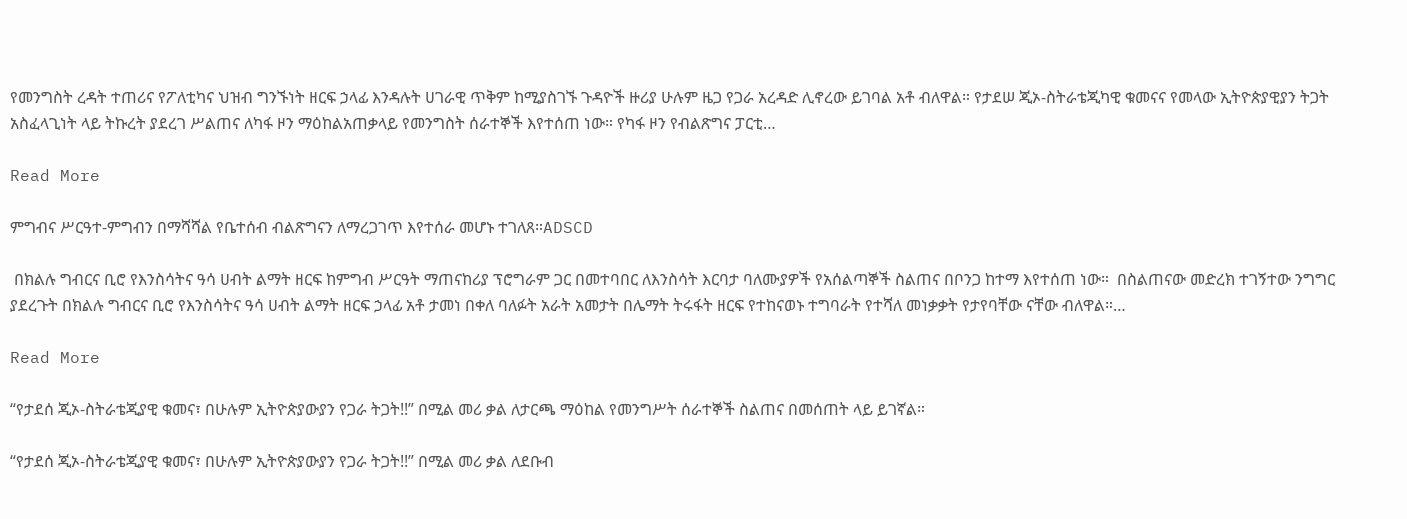የመንግስት ረዳት ተጠሪና የፖለቲካና ህዝብ ግንኙነት ዘርፍ ኃላፊ እንዳሉት ሀገራዊ ጥቅም ከሚያስገኙ ጉዳዮች ዙሪያ ሁሉም ዜጋ የጋራ አረዳድ ሊኖረው ይገባል አቶ ብለዋል። የታደሠ ጂኦ-ስትራቴጂካዊ ቁመናና የመላው ኢትዮጵያዊያን ትጋት አስፈላጊነት ላይ ትኩረት ያደረገ ሥልጠና ለካፋ ዞን ማዕከልአጠቃላይ የመንግስት ሰራተኞች እየተሰጠ ነው። የካፋ ዞን የብልጽግና ፓርቲ…

Read More

ምግብና ሥርዓተ-ምግብን በማሻሻል የቤተሰብ ብልጽግናን ለማረጋገጥ እየተሰራ መሆኑ ተገለጸ።ADSCD

 በክልሉ ግብርና ቢሮ የእንስሳትና ዓሳ ሀብት ልማት ዘርፍ ከምግብ ሥርዓት ማጠናከሪያ ፕሮግራም ጋር በመተባበር ለእንስሳት እርባታ ባለሙያዎች የአሰልጣኞች ስልጠና በቦንጋ ከተማ እየተሰጠ ነው።  በስልጠናው መድረክ ተገኝተው ንግግር ያደረጉት በክልሉ ግብርና ቢሮ የእንስሳትና ዓሳ ሀብት ልማት ዘርፍ ኃላፊ አቶ ታመነ በቀለ ባለፉት አራት አመታት በሌማት ትሩፋት ዘርፍ የተከናወኑ ተግባራት የተሻለ መነቃቃት የታየባቸው ናቸው ብለዋል።…

Read More

“የታደሰ ጂኦ-ስትራቴጂያዊ ቁመና፣ በሁሉም ኢትዮጵያውያን የጋራ ትጋት!!” በሚል መሪ ቃል ለታርጫ ማዕከል የመንግሥት ሰራተኞች ስልጠና በመሰጠት ላይ ይገኛል።

“የታደሰ ጂኦ-ስትራቴጂያዊ ቁመና፣ በሁሉም ኢትዮጵያውያን የጋራ ትጋት!!” በሚል መሪ ቃል ለደቡብ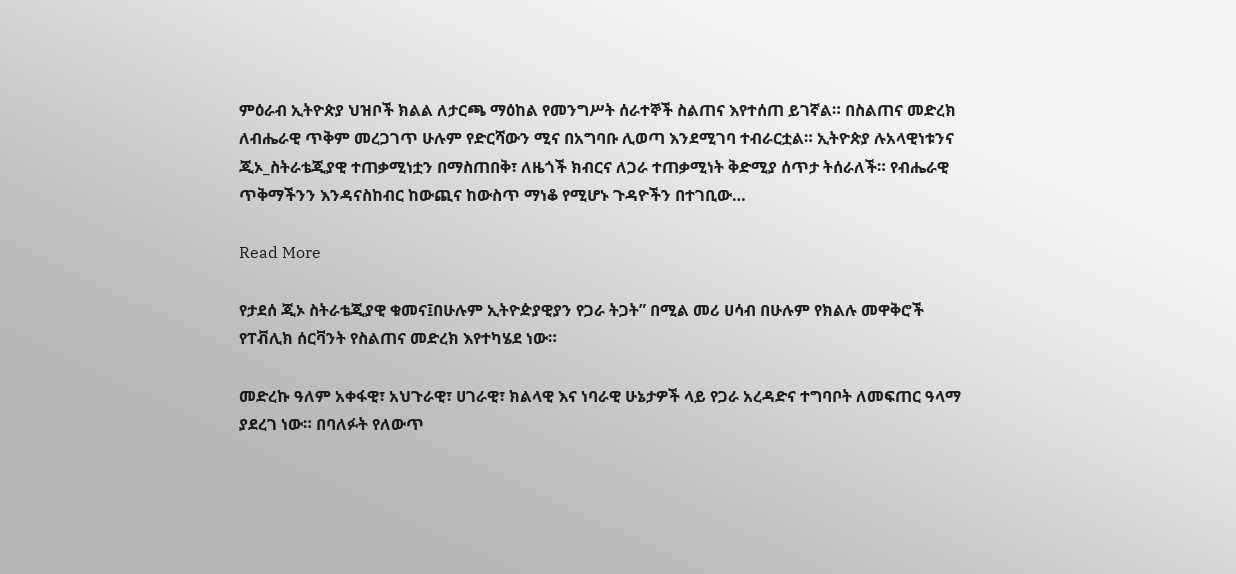ምዕራብ ኢትዮጵያ ህዝቦች ክልል ለታርጫ ማዕከል የመንግሥት ሰራተኞች ስልጠና እየተሰጠ ይገኛል። በስልጠና መድረክ ለብሔራዊ ጥቅም መረጋገጥ ሁሉም የድርሻውን ሚና በአግባቡ ሊወጣ እንደሚገባ ተብራርቷል። ኢትዮጵያ ሉአላዊነቱንና ጂኦ_ስትራቴጂያዊ ተጠቃሚነቷን በማስጠበቅ፣ ለዜጎች ክብርና ለጋራ ተጠቃሚነት ቅድሚያ ሰጥታ ትሰራለች። የብሔራዊ ጥቅማችንን እንዳናስከብር ከውጪና ከውስጥ ማነቆ የሚሆኑ ጉዳዮችን በተገቢው…

Read More

የታደሰ ጂኦ ስትራቴጂያዊ ቁመና፤በሁሉም ኢትዮዽያዊያን የጋራ ትጋት” በሚል መሪ ሀሳብ በሁሉም የክልሉ መዋቅሮች የፐቭሊክ ሰርቫንት የስልጠና መድረክ እየተካሄደ ነው።

መድረኩ ዓለም አቀፋዊ፣ አህጉራዊ፣ ሀገራዊ፣ ክልላዊ እና ነባራዊ ሁኔታዎች ላይ የጋራ አረዳድና ተግባቦት ለመፍጠር ዓላማ ያደረገ ነው። በባለፉት የለውጥ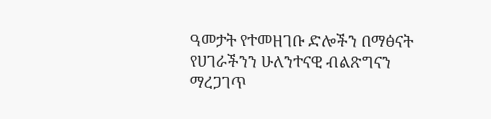ዓመታት የተመዘገቡ ድሎችን በማፅናት የሀገራችንን ሁለንተናዊ ብልጽግናን ማረጋገጥ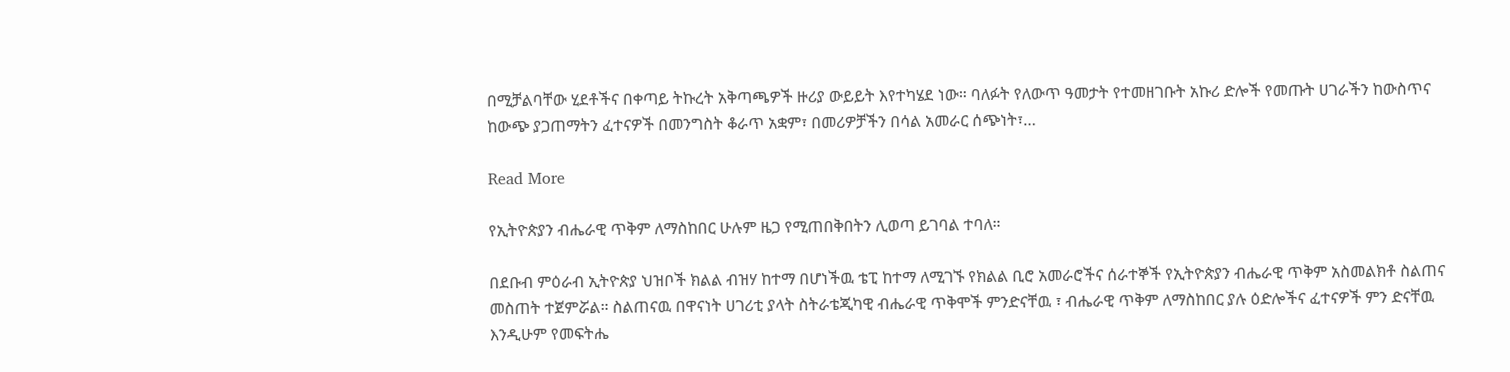በሚቻልባቸው ሂደቶችና በቀጣይ ትኩረት አቅጣጫዎች ዙሪያ ውይይት እየተካሄደ ነው። ባለፉት የለውጥ ዓመታት የተመዘገቡት አኩሪ ድሎች የመጡት ሀገራችን ከውስጥና ከውጭ ያጋጠማትን ፈተናዎች በመንግስት ቆራጥ አቋም፣ በመሪዎቻችን በሳል አመራር ሰጭነት፣…

Read More

የኢትዮጵያን ብሔራዊ ጥቅም ለማስከበር ሁሉም ዜጋ የሚጠበቅበትን ሊወጣ ይገባል ተባለ።

በደቡብ ምዕራብ ኢትዮጵያ ህዝቦች ክልል ብዝሃ ከተማ በሆነችዉ ቴፒ ከተማ ለሚገኙ የክልል ቢሮ አመራሮችና ሰራተኞች የኢትዮጵያን ብሔራዊ ጥቅም አስመልክቶ ስልጠና መስጠት ተጀምሯል። ስልጠናዉ በዋናነት ሀገሪቲ ያላት ስትራቴጂካዊ ብሔራዊ ጥቅሞች ምንድናቸዉ ፣ ብሔራዊ ጥቅም ለማስከበር ያሉ ዕድሎችና ፈተናዎች ምን ድናቸዉ እንዲሁም የመፍትሔ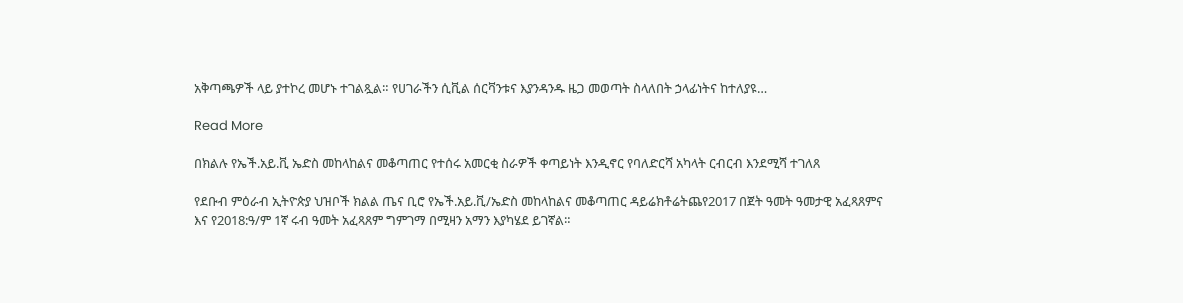አቅጣጫዎች ላይ ያተኮረ መሆኑ ተገልጿል። የሀገራችን ሲቪል ሰርቫንቱና እያንዳንዱ ዜጋ መወጣት ስላለበት ኃላፊነትና ከተለያዩ…

Read More

በክልሉ የኤች.አይ.ቪ ኤድስ መከላከልና መቆጣጠር የተሰሩ አመርቂ ስራዎች ቀጣይነት እንዲኖር የባለድርሻ አካላት ርብርብ እንደሚሻ ተገለጸ

የደቡብ ምዕራብ ኢትዮጵያ ህዝቦች ክልል ጤና ቢሮ የኤች.አይ.ቪ/ኤድስ መከላከልና መቆጣጠር ዳይሬክቶሬትጨየ2017 በጀት ዓመት ዓመታዊ አፈጻጸምና እና የ2018:ዓ/ም 1ኛ ሩብ ዓመት አፈጻጸም ግምገማ በሚዛን አማን እያካሄደ ይገኛል።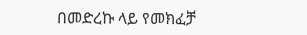በመድረኩ ላይ የመክፈቻ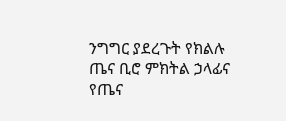ንግግር ያደረጉት የክልሉ ጤና ቢሮ ምክትል ኃላፊና የጤና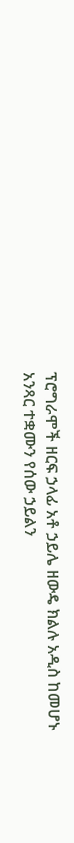ፕሮግራሞች ዘርፍ ኃላፊ አቶ ኃይሌ ዘውዴ ክልሉ አዲስ ከመሆኑ አንጻር ተቋሙን የሰው ኃይልን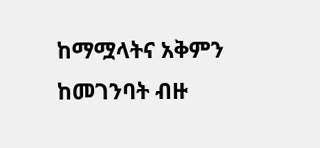ከማሟላትና አቅምን ከመገንባት ብዙ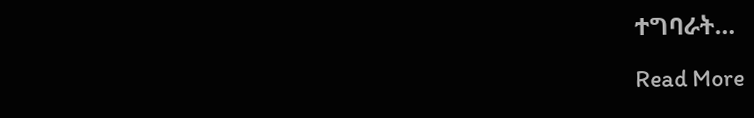ተግባራት…

Read More